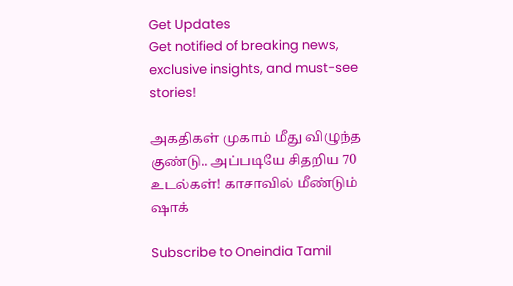Get Updates
Get notified of breaking news, exclusive insights, and must-see stories!

அகதிகள் முகாம் மீது விழுந்த குண்டு.. அப்படியே சிதறிய 70 உடல்கள்! காசாவில் மீண்டும் ஷாக்

Subscribe to Oneindia Tamil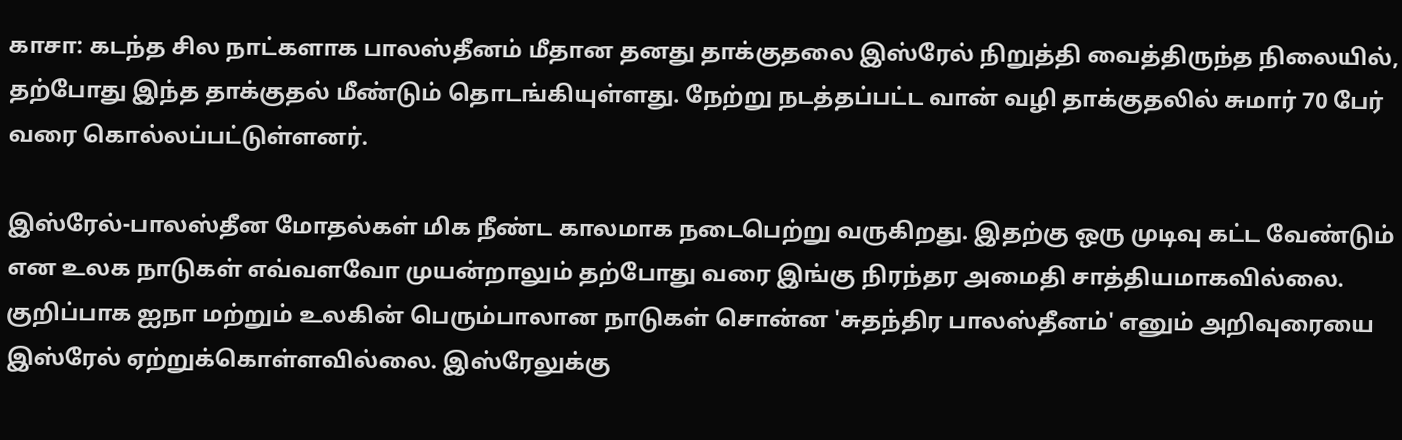காசா: கடந்த சில நாட்களாக பாலஸ்தீனம் மீதான தனது தாக்குதலை இஸ்ரேல் நிறுத்தி வைத்திருந்த நிலையில், தற்போது இந்த தாக்குதல் மீண்டும் தொடங்கியுள்ளது. நேற்று நடத்தப்பட்ட வான் வழி தாக்குதலில் சுமார் 70 பேர் வரை கொல்லப்பட்டுள்ளனர்.

இஸ்ரேல்-பாலஸ்தீன மோதல்கள் மிக நீண்ட காலமாக நடைபெற்று வருகிறது. இதற்கு ஒரு முடிவு கட்ட வேண்டும் என உலக நாடுகள் எவ்வளவோ முயன்றாலும் தற்போது வரை இங்கு நிரந்தர அமைதி சாத்தியமாகவில்லை. குறிப்பாக ஐநா மற்றும் உலகின் பெரும்பாலான நாடுகள் சொன்ன 'சுதந்திர பாலஸ்தீனம்' எனும் அறிவுரையை இஸ்ரேல் ஏற்றுக்கொள்ளவில்லை. இஸ்ரேலுக்கு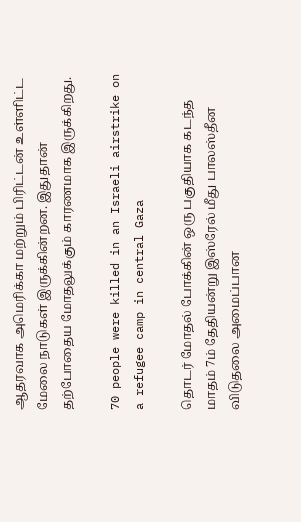ஆதரவாக அமெரிக்கா மற்றும் பிரிட்டன் உள்ளிட்ட மேலை நாடுகள் இருக்கின்றன. இதுதான் தற்போதைய மோதலுக்கும் காரணமாக இருக்கிறது.

70 people were killed in an Israeli airstrike on a refugee camp in central Gaza

தொடர் மோதல் போக்கின் ஒரு பகுதியாக கடந்த மாதம் 7ம் தேதியன்று இஸ்ரேல் மீது பாலஸ்தீன விடுதலை அமைப்பான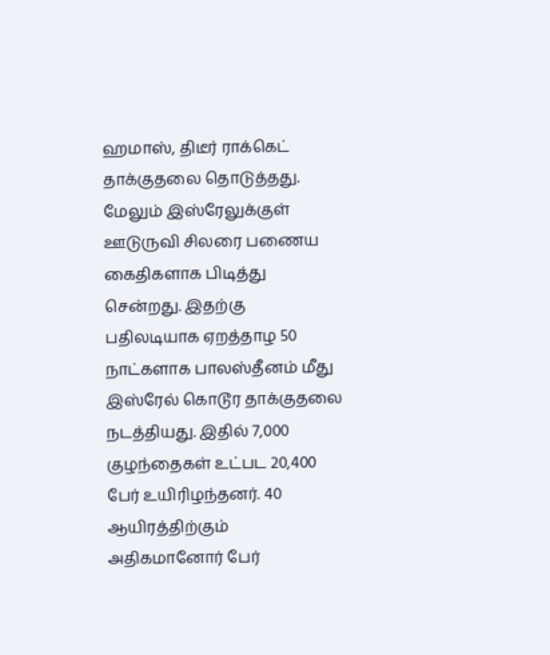ஹமாஸ், திடீர் ராக்கெட் தாக்குதலை தொடுத்தது. மேலும் இஸ்ரேலுக்குள் ஊடுருவி சிலரை பணைய கைதிகளாக பிடித்து சென்றது. இதற்கு பதிலடியாக ஏறத்தாழ 50 நாட்களாக பாலஸ்தீனம் மீது இஸ்ரேல் கொடூர தாக்குதலை நடத்தியது. இதில் 7,000 குழந்தைகள் உட்பட 20,400 பேர் உயிரிழந்தனர். 40 ஆயிரத்திற்கும் அதிகமானோர் பேர்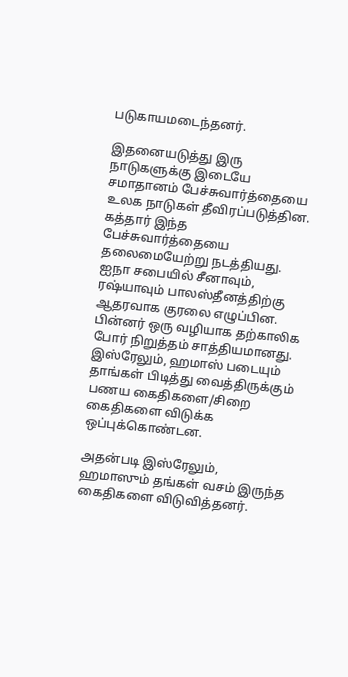படுகாயமடைந்தனர்.

இதனையடுத்து இரு நாடுகளுக்கு இடையே சமாதானம் பேச்சுவார்த்தையை உலக நாடுகள் தீவிரப்படுத்தின. கத்தார் இந்த பேச்சுவார்த்தையை தலைமையேற்று நடத்தியது. ஐநா சபையில் சீனாவும், ரஷ்யாவும் பாலஸ்தீனத்திற்கு ஆதரவாக குரலை எழுப்பின. பின்னர் ஒரு வழியாக தற்காலிக போர் நிறுத்தம் சாத்தியமானது. இஸ்ரேலும், ஹமாஸ் படையும் தாங்கள் பிடித்து வைத்திருக்கும் பணய கைதிகளை/சிறை கைதிகளை விடுக்க ஒப்புக்கொண்டன.

அதன்படி இஸ்ரேலும், ஹமாஸும் தங்கள் வசம் இருந்த கைதிகளை விடுவித்தனர்.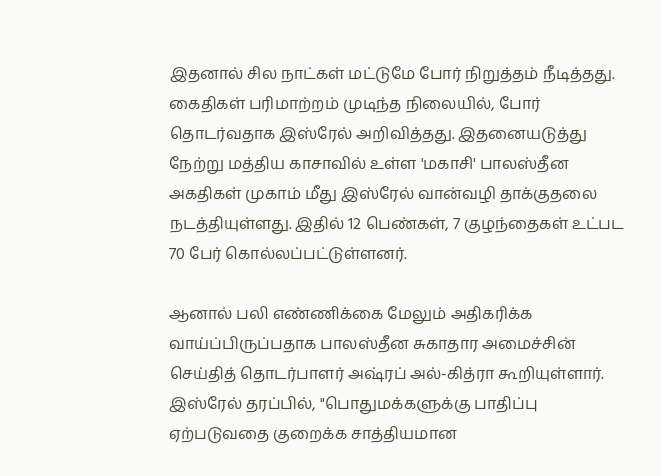இதனால் சில நாட்கள் மட்டுமே போர் நிறுத்தம் நீடித்தது. கைதிகள் பரிமாற்றம் முடிந்த நிலையில், போர் தொடர்வதாக இஸ்ரேல் அறிவித்தது. இதனையடுத்து நேற்று மத்திய காசாவில் உள்ள 'மகாசி' பாலஸ்தீன அகதிகள் முகாம் மீது இஸ்ரேல் வான்வழி தாக்குதலை நடத்தியுள்ளது. இதில் 12 பெண்கள், 7 குழந்தைகள் உட்பட 70 பேர் கொல்லப்பட்டுள்ளனர்.

ஆனால் பலி எண்ணிக்கை மேலும் அதிகரிக்க வாய்ப்பிருப்பதாக பாலஸ்தீன சுகாதார அமைச்சின் செய்தித் தொடர்பாளர் அஷ்ரப் அல்-கித்ரா கூறியுள்ளார். இஸ்ரேல் தரப்பில், "பொதுமக்களுக்கு பாதிப்பு ஏற்படுவதை குறைக்க சாத்தியமான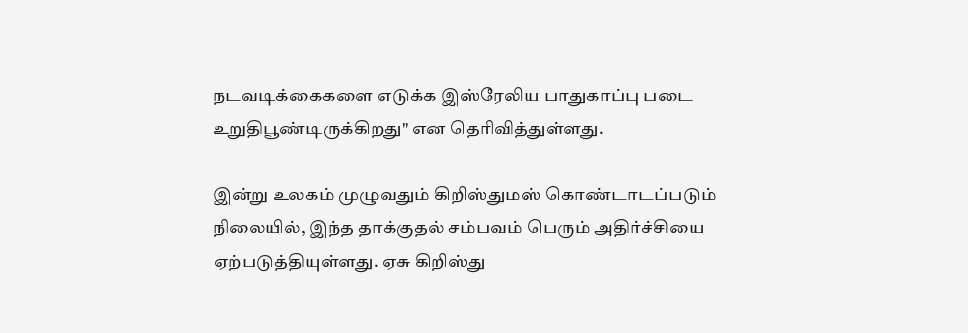நடவடிக்கைகளை எடுக்க இஸ்ரேலிய பாதுகாப்பு படை உறுதிபூண்டிருக்கிறது" என தெரிவித்துள்ளது.

இன்று உலகம் முழுவதும் கிறிஸ்துமஸ் கொண்டாடப்படும் நிலையில், இந்த தாக்குதல் சம்பவம் பெரும் அதிர்ச்சியை ஏற்படுத்தியுள்ளது. ஏசு கிறிஸ்து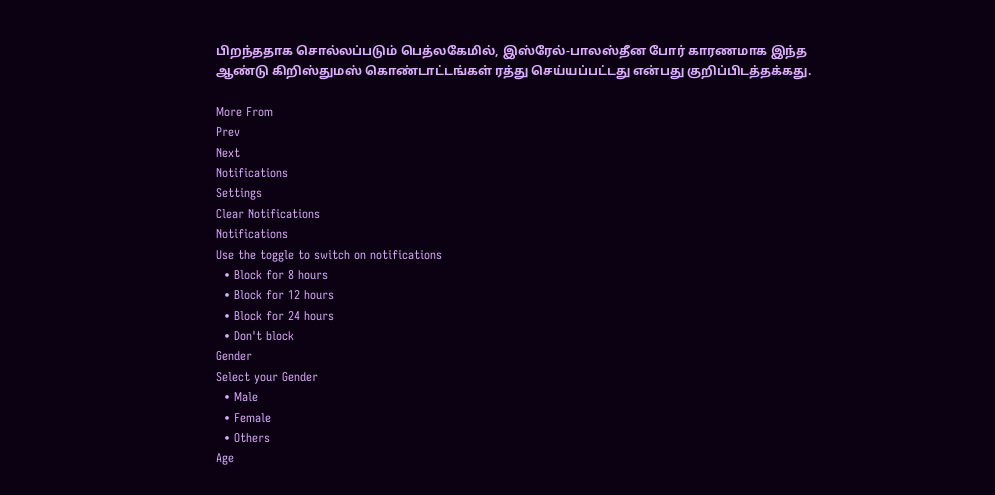பிறந்ததாக சொல்லப்படும் பெத்லகேமில், இஸ்ரேல்-பாலஸ்தீன போர் காரணமாக இந்த ஆண்டு கிறிஸ்துமஸ் கொண்டாட்டங்கள் ரத்து செய்யப்பட்டது என்பது குறிப்பிடத்தக்கது.

More From
Prev
Next
Notifications
Settings
Clear Notifications
Notifications
Use the toggle to switch on notifications
  • Block for 8 hours
  • Block for 12 hours
  • Block for 24 hours
  • Don't block
Gender
Select your Gender
  • Male
  • Female
  • Others
Age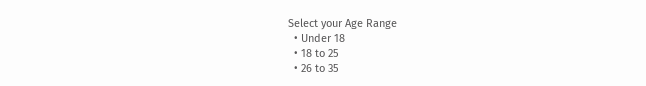Select your Age Range
  • Under 18
  • 18 to 25
  • 26 to 35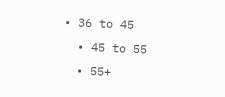• 36 to 45
  • 45 to 55
  • 55+